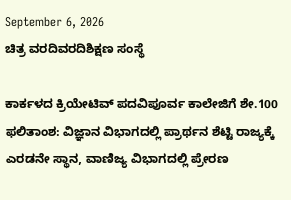September 6, 2026
ಚಿತ್ರ ವರದಿವರದಿಶಿಕ್ಷಣ ಸಂಸ್ಥೆ

ಕಾರ್ಕಳದ ಕ್ರಿಯೇಟಿವ್ ಪದವಿಪೂರ್ವ ಕಾಲೇಜಿಗೆ ಶೇ.100 ಫಲಿತಾಂಶ: ವಿಜ್ಞಾನ ವಿಭಾಗದಲ್ಲಿ ಪ್ರಾರ್ಥನ ಶೆಟ್ಟಿ ರಾಜ್ಯಕ್ಕೆ ಎರಡನೇ ಸ್ಥಾನ, ವಾಣಿಜ್ಯ ವಿಭಾಗದಲ್ಲಿ ಪ್ರೇರಣ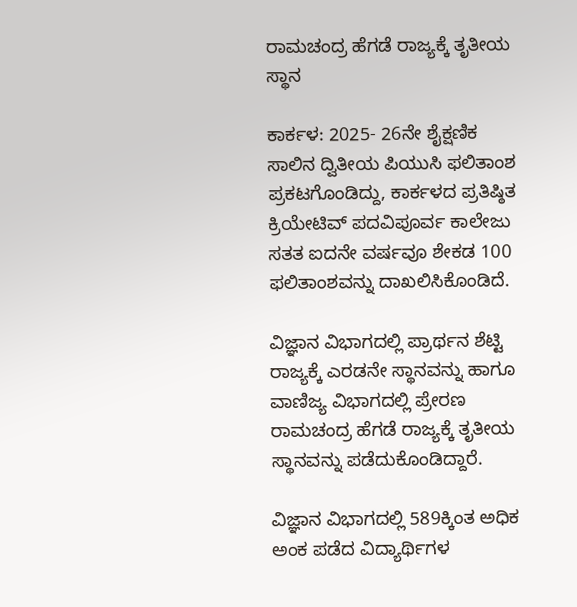ರಾಮಚಂದ್ರ ಹೆಗಡೆ ರಾಜ್ಯಕ್ಕೆ ತೃತೀಯ ಸ್ಥಾನ

ಕಾರ್ಕಳ: 2025- 26ನೇ ಶೈಕ್ಷಣಿಕ ಸಾಲಿನ ದ್ವಿತೀಯ ಪಿಯುಸಿ ಫಲಿತಾಂಶ ಪ್ರಕಟಗೊಂಡಿದ್ದು, ಕಾರ್ಕಳದ ಪ್ರತಿಷ್ಠಿತ ಕ್ರಿಯೇಟಿವ್ ಪದವಿಪೂರ್ವ ಕಾಲೇಜು ಸತತ ಐದನೇ ವರ್ಷವೂ ಶೇಕಡ 100 ಫಲಿತಾಂಶವನ್ನು ದಾಖಲಿಸಿಕೊಂಡಿದೆ.

ವಿಜ್ಞಾನ ವಿಭಾಗದಲ್ಲಿ ಪ್ರಾರ್ಥನ ಶೆಟ್ಟಿ ರಾಜ್ಯಕ್ಕೆ ಎರಡನೇ ಸ್ಥಾನವನ್ನು ಹಾಗೂ ವಾಣಿಜ್ಯ ವಿಭಾಗದಲ್ಲಿ ಪ್ರೇರಣ ರಾಮಚಂದ್ರ ಹೆಗಡೆ ರಾಜ್ಯಕ್ಕೆ ತೃತೀಯ ಸ್ಥಾನವನ್ನು ಪಡೆದುಕೊಂಡಿದ್ದಾರೆ.

ವಿಜ್ಞಾನ ವಿಭಾಗದಲ್ಲಿ 589ಕ್ಕಿಂತ ಅಧಿಕ ಅಂಕ ಪಡೆದ ವಿದ್ಯಾರ್ಥಿಗಳ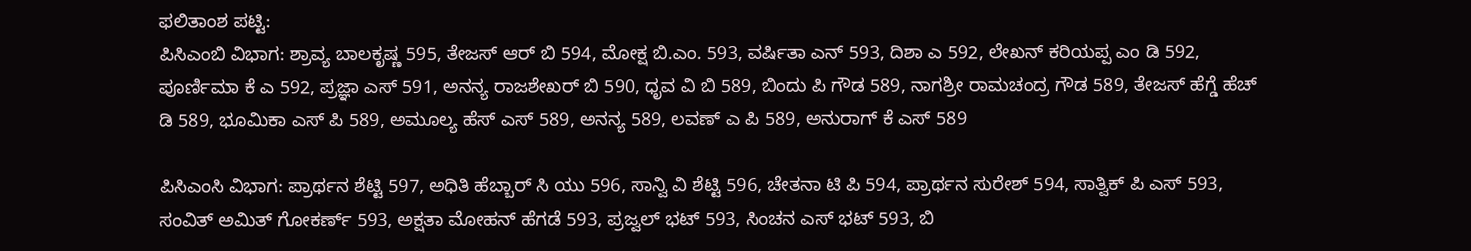ಫಲಿತಾಂಶ ಪಟ್ಟಿ:
ಪಿಸಿಎಂಬಿ ವಿಭಾಗ: ಶ್ರಾವ್ಯ ಬಾಲಕೃಷ್ಣ 595, ತೇಜಸ್ ಆರ್ ಬಿ 594, ಮೋಕ್ಷ ಬಿ.ಎಂ. 593, ವರ್ಷಿತಾ ಎನ್ 593, ದಿಶಾ ಎ 592, ಲೇಖನ್ ಕರಿಯಪ್ಪ ಎಂ ಡಿ 592, ಪೂರ್ಣಿಮಾ ಕೆ ಎ 592, ಪ್ರಜ್ಞಾ ಎಸ್ 591, ಅನನ್ಯ ರಾಜಶೇಖರ್ ಬಿ 590, ಧೃವ ವಿ ಬಿ 589, ಬಿಂದು ಪಿ ಗೌಡ 589, ನಾಗಶ್ರೀ ರಾಮಚಂದ್ರ ಗೌಡ 589, ತೇಜಸ್ ಹೆಗ್ಡೆ ಹೆಚ್ ಡಿ 589, ಭೂಮಿಕಾ ಎಸ್ ಪಿ 589, ಅಮೂಲ್ಯ ಹೆಸ್ ಎಸ್ 589, ಅನನ್ಯ 589, ಲವಣ್ ಎ ಪಿ 589, ಅನುರಾಗ್ ಕೆ ಎಸ್ 589

ಪಿಸಿಎಂಸಿ ವಿಭಾಗ: ಪ್ರಾರ್ಥನ ಶೆಟ್ಟಿ 597, ಅಧಿತಿ ಹೆಬ್ಬಾರ್ ಸಿ ಯು 596, ಸಾನ್ವಿ ವಿ ಶೆಟ್ಟಿ 596, ಚೇತನಾ ಟಿ ಪಿ 594, ಪ್ರಾರ್ಥನ ಸುರೇಶ್ 594, ಸಾತ್ವಿಕ್ ಪಿ ಎಸ್ 593, ಸಂವಿತ್ ಅಮಿತ್ ಗೋಕರ್ಣ್ 593, ಅಕ್ಷತಾ ಮೋಹನ್ ಹೆಗಡೆ 593, ಪ್ರಜ್ವಲ್ ಭಟ್ 593, ಸಿಂಚನ ಎಸ್ ಭಟ್ 593, ಬಿ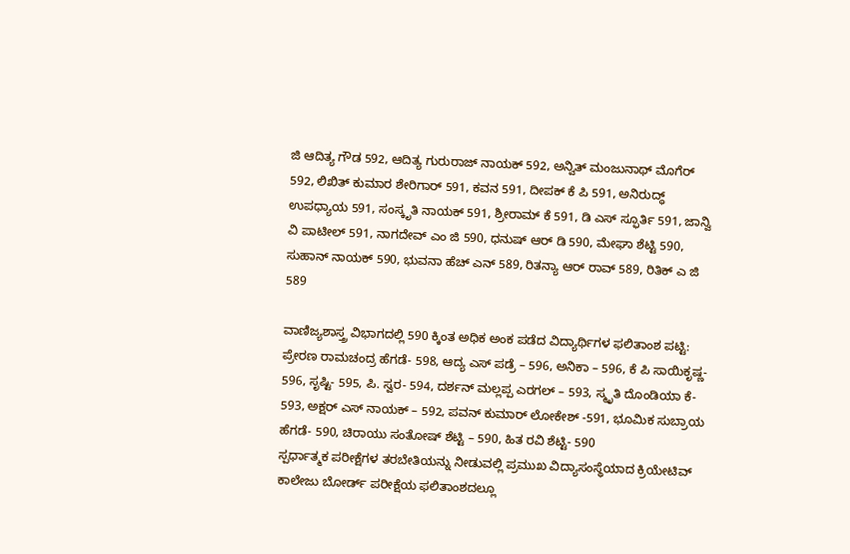ಜಿ ಆದಿತ್ಯ ಗೌಡ 592, ಆದಿತ್ಯ ಗುರುರಾಜ್ ನಾಯಕ್ 592, ಅನ್ವಿತ್ ಮಂಜುನಾಥ್ ಮೊಗೆರ್ 592, ಲಿಖಿತ್ ಕುಮಾರ ಶೇರಿಗಾರ್ 591, ಕವನ 591, ದೀಪಕ್ ಕೆ ಪಿ 591, ಅನಿರುದ್ಧ್ ಉಪಧ್ಯಾಯ 591, ಸಂಸ್ಕೃತಿ ನಾಯಕ್ 591, ಶ್ರೀರಾಮ್ ಕೆ 591, ಡಿ ಎಸ್ ಸ್ಫೂರ್ತಿ 591, ಜಾನ್ವಿ ವಿ ಪಾಟೀಲ್ 591, ನಾಗದೇವ್ ಎಂ ಜಿ 590, ಧನುಷ್ ಆರ್ ಡಿ 590, ಮೇಘಾ ಶೆಟ್ಟಿ 590, ಸುಹಾನ್ ನಾಯಕ್ 590, ಭುವನಾ ಹೆಚ್ ಎನ್ 589, ರಿತನ್ಯಾ ಆರ್ ರಾವ್ 589, ರಿತಿಕ್ ಎ ಜಿ 589

ವಾಣಿಜ್ಯಶಾಸ್ತ್ರ ವಿಭಾಗದಲ್ಲಿ 590 ಕ್ಕಿಂತ ಅಧಿಕ ಅಂಕ ಪಡೆದ ವಿದ್ಯಾರ್ಥಿಗಳ ಫಲಿತಾಂಶ ಪಟ್ಟಿ:
ಪ್ರೇರಣ ರಾಮಚಂದ್ರ ಹೆಗಡೆ- 598, ಆದ್ಯ ಎಸ್ ಪಡ್ರೆ – 596, ಅನಿಕಾ – 596, ಕೆ ಪಿ ಸಾಯಿಕೃಷ್ಣ- 596, ಸೃಷ್ಟಿ- 595, ಪಿ. ಸ್ವರ- 594, ದರ್ಶನ್ ಮಲ್ಲಪ್ಪ ಎರಗಲ್ – 593, ಸ್ಮೃತಿ ದೊಂಡಿಯಾ ಕೆ- 593, ಅಕ್ಷರ್ ಎಸ್ ನಾಯಕ್ – 592, ಪವನ್ ಕುಮಾರ್ ಲೋಕೇಶ್ -591, ಭೂಮಿಕ ಸುಬ್ರಾಯ ಹೆಗಡೆ- 590, ಚಿರಾಯು ಸಂತೋಷ್ ಶೆಟ್ಟಿ – 590, ಹಿತ ರವಿ ಶೆಟ್ಟಿ- 590
ಸ್ಪರ್ಧಾತ್ಮಕ ಪರೀಕ್ಷೆಗಳ ತರಬೇತಿಯನ್ನು ನೀಡುವಲ್ಲಿ ಪ್ರಮುಖ ವಿದ್ಯಾಸಂಸ್ಥೆಯಾದ ಕ್ರಿಯೇಟಿವ್ ಕಾಲೇಜು ಬೋರ್ಡ್ ಪರೀಕ್ಷೆಯ ಫಲಿತಾಂಶದಲ್ಲೂ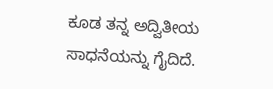ಕೂಡ ತನ್ನ ಅದ್ವಿತೀಯ ಸಾಧನೆಯನ್ನು ಗೈದಿದೆ.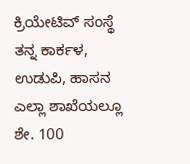ಕ್ರಿಯೇಟಿವ್ ಸಂಸ್ಥೆ ತನ್ನ ಕಾರ್ಕಳ, ಉಡುಪಿ, ಹಾಸನ ಎಲ್ಲಾ ಶಾಖೆಯಲ್ಲೂ ಶೇ. 100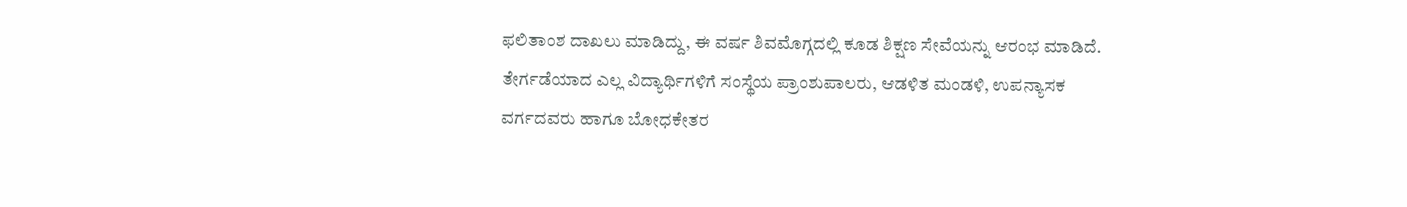ಫಲಿತಾಂಶ ದಾಖಲು ಮಾಡಿದ್ದು, ಈ ವರ್ಷ ಶಿವಮೊಗ್ಗದಲ್ಲಿ ಕೂಡ ಶಿಕ್ಷಣ ಸೇವೆಯನ್ನು ಆರಂಭ ಮಾಡಿದೆ. ತೇರ್ಗಡೆಯಾದ ಎಲ್ಲ ವಿದ್ಯಾರ್ಥಿಗಳಿಗೆ ಸಂಸ್ಥೆಯ ಪ್ರಾಂಶುಪಾಲರು, ಆಡಳಿತ ಮಂಡಳಿ, ಉಪನ್ಯಾಸಕ ವರ್ಗದವರು ಹಾಗೂ ಬೋಧಕೇತರ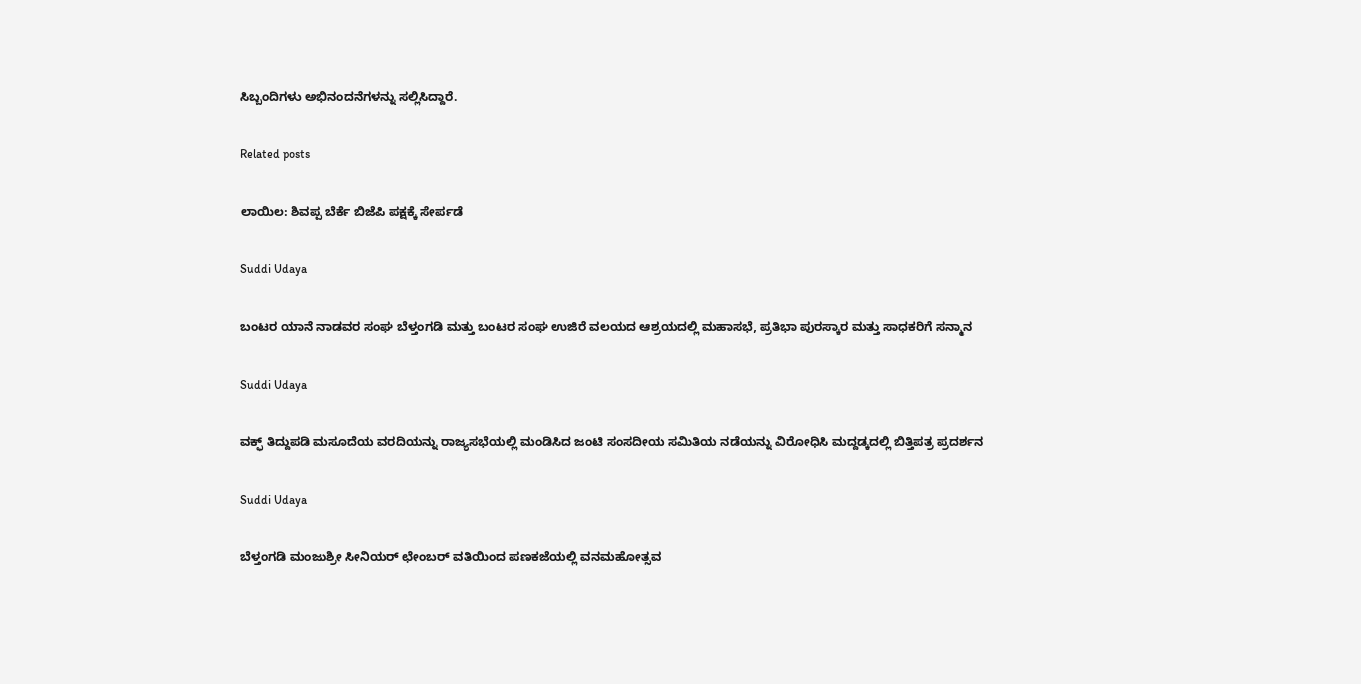ಸಿಬ್ಬಂದಿಗಳು ಅಭಿನಂದನೆಗಳನ್ನು ಸಲ್ಲಿಸಿದ್ದಾರೆ.

Related posts

ಲಾಯಿಲ: ಶಿವಪ್ಪ ಬೆರ್ಕೆ ಬಿಜೆಪಿ ಪಕ್ಷಕ್ಕೆ ಸೇರ್ಪಡೆ

Suddi Udaya

ಬಂಟರ ಯಾನೆ ನಾಡವರ ಸಂಘ ಬೆಳ್ತಂಗಡಿ ಮತ್ತು ಬಂಟರ ಸಂಘ ಉಜಿರೆ ವಲಯದ ಆಶ್ರಯದಲ್ಲಿ ಮಹಾಸಭೆ, ಪ್ರತಿಭಾ ಪುರಸ್ಕಾರ ಮತ್ತು ಸಾಧಕರಿಗೆ ಸನ್ಮಾನ

Suddi Udaya

ವಕ್ಫ್ ತಿದ್ದುಪಡಿ ಮಸೂದೆಯ ವರದಿಯನ್ನು ರಾಜ್ಯಸಭೆಯಲ್ಲಿ ಮಂಡಿಸಿದ ಜಂಟಿ ಸಂಸದೀಯ ಸಮಿತಿಯ ನಡೆಯನ್ನು ವಿರೋಧಿಸಿ ಮದ್ದಡ್ಕದಲ್ಲಿ ಬಿತ್ತಿಪತ್ರ ಪ್ರದರ್ಶನ

Suddi Udaya

ಬೆಳ್ತಂಗಡಿ ಮಂಜುಶ್ರೀ ಸೀನಿಯರ್ ಛೇಂಬರ್ ವತಿಯಿಂದ ಪಣಕಜೆಯಲ್ಲಿ ವನಮಹೋತ್ಸವ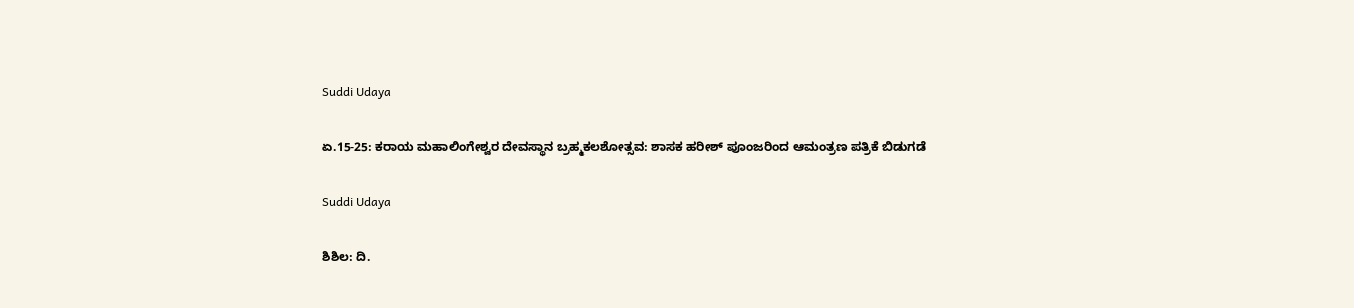Suddi Udaya

ಏ.15-25: ಕರಾಯ ಮಹಾಲಿಂಗೇಶ್ವರ ದೇವಸ್ಥಾನ ಬ್ರಹ್ಮಕಲಶೋತ್ಸವ: ಶಾಸಕ ಹರೀಶ್ ಪೂಂಜರಿಂದ ಆಮಂತ್ರಣ ಪತ್ರಿಕೆ ಬಿಡುಗಡೆ

Suddi Udaya

ಶಿಶಿಲ: ದಿ.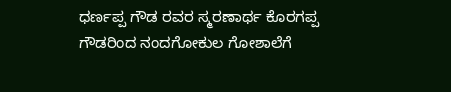ಧರ್ಣಪ್ಪ ಗೌಡ ರವರ ಸ್ಮರಣಾರ್ಥ ಕೊರಗಪ್ಪ ಗೌಡರಿಂದ ನಂದಗೋಕುಲ ಗೋಶಾಲೆಗೆ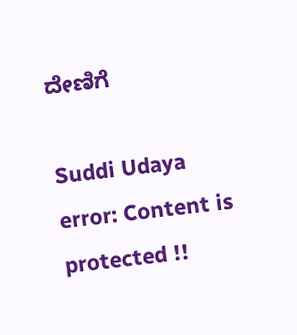ದೇಣಿಗೆ

Suddi Udaya
error: Content is protected !!